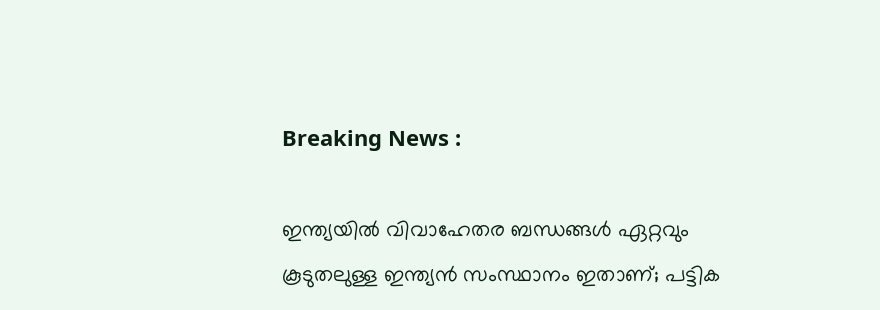Breaking News :

ഇന്ത്യയില്‍ വിവാഹേതര ബന്ധങ്ങള്‍ ഏറ്റവും കൂടുതലുള്ള ഇന്ത്യന്‍ സംസ്ഥാനം ഇതാണ്; പട്ടിക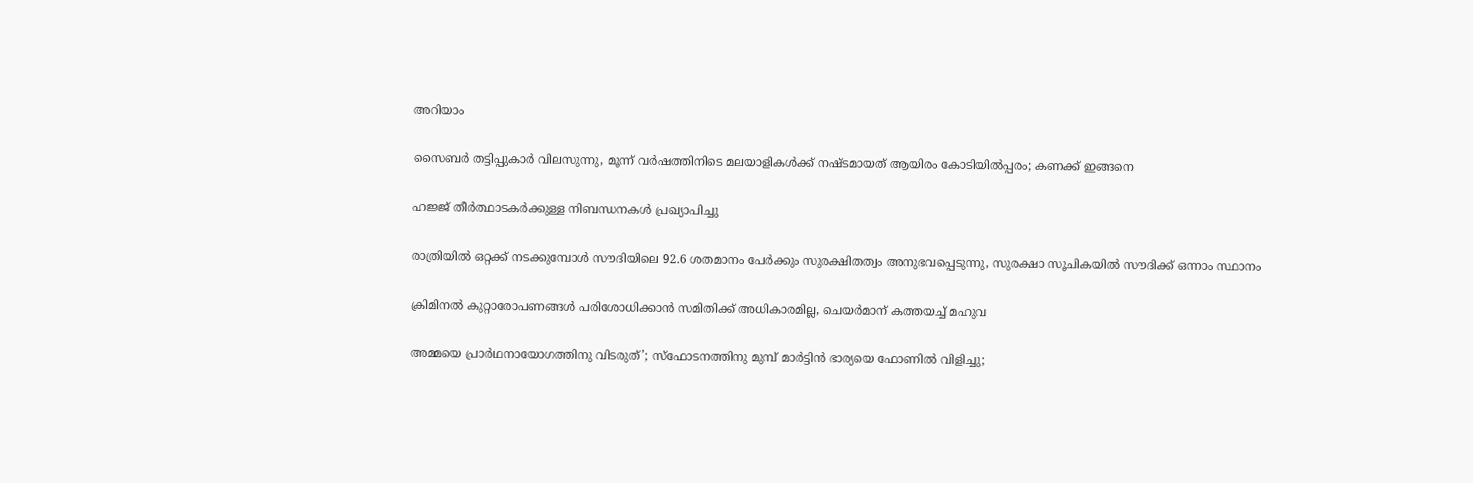അറിയാം

സൈബര്‍ തട്ടിപ്പുകാര്‍ വിലസുന്നു, മൂന്ന് വര്‍ഷത്തിനിടെ മലയാളികള്‍ക്ക് നഷ്ടമായത് ആയിരം കോടിയില്‍പ്പരം; കണക്ക് ഇങ്ങനെ

ഹജ്ജ് തീർത്ഥാടകർക്കുള്ള നിബന്ധനകൾ പ്രഖ്യാപിച്ചു

രാത്രിയിൽ ഒറ്റക്ക് നടക്കുമ്പോൾ സൗദിയിലെ 92.6 ശതമാനം പേർക്കും സുരക്ഷിതത്വം അനുഭവപ്പെടുന്നു, സുരക്ഷാ സൂചികയിൽ സൗദിക്ക് ഒന്നാം സ്ഥാനം

ക്രിമിനല്‍ കുറ്റാരോപണങ്ങള്‍ പരിശോധിക്കാന്‍ സമിതിക്ക്‌ അധികാരമില്ല, ചെയര്‍മാന്‌ കത്തയച്ച് മഹുവ

അമ്മയെ പ്രാര്‍ഥനായോഗത്തിനു വിടരുത്’; സ്‌ഫോടനത്തിനു മുമ്പ് മാര്‍ട്ടിന്‍ ഭാര്യയെ ഫോണില്‍ വിളിച്ചു;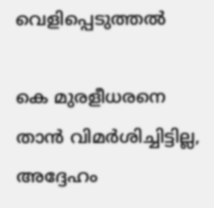വെളിപ്പെടുത്തല്‍

കെ മുരളീധരനെ താന്‍ വിമര്‍ശിച്ചിട്ടില്ല, അദ്ദേഹം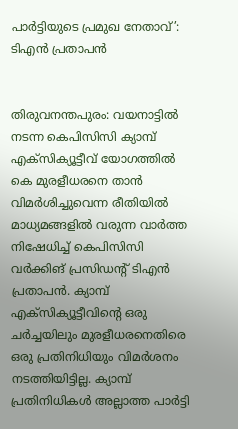പാര്‍ട്ടിയുടെ പ്രമുഖ നേതാവ്’: ടിഎന്‍ പ്രതാപന്‍


തിരുവനന്തപുരം: വയനാട്ടില്‍ നടന്ന കെപിസിസി ക്യാമ്പ് എക്‌സിക്യൂട്ടീവ് യോഗത്തില്‍ കെ മുരളീധരനെ താന്‍ വിമര്‍ശിച്ചുവെന്ന രീതിയില്‍ മാധ്യമങ്ങളില്‍ വരുന്ന വാര്‍ത്ത നിഷേധിച്ച് കെപിസിസി വര്‍ക്കിങ് പ്രസിഡൻ്റ് ടിഎന്‍ പ്രതാപന്‍. ക്യാമ്പ് എക്‌സിക്യൂട്ടീവിൻ്റെ ഒരു ചര്‍ച്ചയിലും മുരളീധരനെതിരെ ഒരു പ്രതിനിധിയും വിമര്‍ശനം നടത്തിയിട്ടില്ല. ക്യാമ്പ് പ്രതിനിധികള്‍ അല്ലാത്ത പാര്‍ട്ടി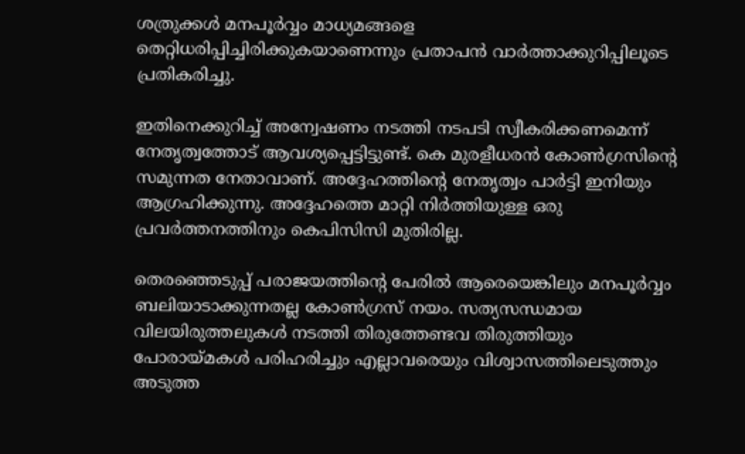ശത്രുക്കള്‍ മനപൂര്‍വ്വം മാധ്യമങ്ങളെ തെറ്റിധരിപ്പിച്ചിരിക്കുകയാണെന്നും പ്രതാപന്‍ വാര്‍ത്താക്കുറിപ്പിലൂടെ പ്രതികരിച്ചു.

ഇതിനെക്കുറിച്ച് അന്വേഷണം നടത്തി നടപടി സ്വീകരിക്കണമെന്ന് നേതൃത്വത്തോട് ആവശ്യപ്പെട്ടിട്ടുണ്ട്. കെ മുരളീധരന്‍ കോണ്‍ഗ്രസിൻ്റെ സമുന്നത നേതാവാണ്. അദ്ദേഹത്തിൻ്റെ നേതൃത്വം പാര്‍ട്ടി ഇനിയും ആഗ്രഹിക്കുന്നു. അദ്ദേഹത്തെ മാറ്റി നിര്‍ത്തിയുള്ള ഒരു പ്രവര്‍ത്തനത്തിനും കെപിസിസി മുതിരില്ല.

തെരഞ്ഞെടുപ്പ് പരാജയത്തിൻ്റെ പേരില്‍ ആരെയെങ്കിലും മനപൂര്‍വ്വം ബലിയാടാക്കുന്നതല്ല കോണ്‍ഗ്രസ് നയം. സത്യസന്ധമായ വിലയിരുത്തലുകള്‍ നടത്തി തിരുത്തേണ്ടവ തിരുത്തിയും പോരായ്‌മകൾ പരിഹരിച്ചും എല്ലാവരെയും വിശ്വാസത്തിലെടുത്തും അടുത്ത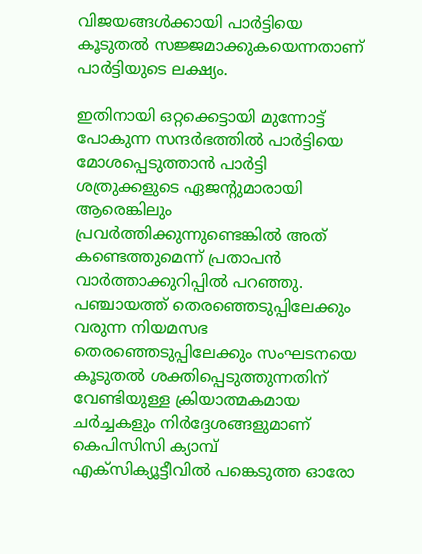വിജയങ്ങള്‍ക്കായി പാര്‍ട്ടിയെ കൂടുതല്‍ സജ്ജമാക്കുകയെന്നതാണ് പാര്‍ട്ടിയുടെ ലക്ഷ്യം.

ഇതിനായി ഒറ്റക്കെട്ടായി മുന്നോട്ട് പോകുന്ന സന്ദര്‍ഭത്തില്‍ പാര്‍ട്ടിയെ മോശപ്പെടുത്താന്‍ പാര്‍ട്ടി ശത്രുക്കളുടെ ഏജൻ്റുമാരായി ആരെങ്കിലും പ്രവര്‍ത്തിക്കുന്നുണ്ടെങ്കില്‍ അത് കണ്ടെത്തുമെന്ന് പ്രതാപന്‍ വാര്‍ത്താക്കുറിപ്പില്‍ പറഞ്ഞു. പഞ്ചായത്ത് തെരഞ്ഞെടുപ്പിലേക്കും വരുന്ന നിയമസഭ തെരഞ്ഞെടുപ്പിലേക്കും സംഘടനയെ കൂടുതല്‍ ശക്തിപ്പെടുത്തുന്നതിന് വേണ്ടിയുള്ള ക്രിയാത്മകമായ ചര്‍ച്ചകളും നിര്‍ദ്ദേശങ്ങളുമാണ് കെപിസിസി ക്യാമ്പ് എക്‌സിക്യൂട്ടീവില്‍ പങ്കെടുത്ത ഓരോ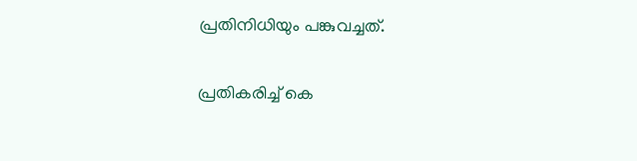പ്രതിനിധിയും പങ്കുവച്ചത്.

പ്രതികരിച്ച് കെ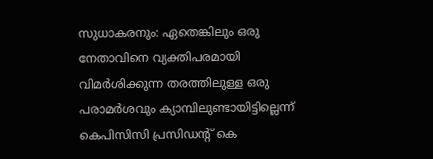സുധാകരനും: ഏതെങ്കിലും ഒരു നേതാവിനെ വ്യക്തിപരമായി വിമര്‍ശിക്കുന്ന തരത്തിലുള്ള ഒരു പരാമര്‍ശവും ക്യാമ്പിലുണ്ടായിട്ടില്ലെന്ന് കെപിസിസി പ്രസിഡൻ്റ് കെ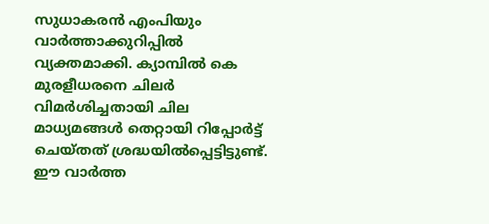സുധാകരന്‍ എംപിയും വാര്‍ത്താക്കുറിപ്പില്‍ വ്യക്തമാക്കി. ക്യാമ്പില്‍ കെ മുരളീധരനെ ചിലര്‍ വിമര്‍ശിച്ചതായി ചില മാധ്യമങ്ങള്‍ തെറ്റായി റിപ്പോര്‍ട്ട് ചെയ്‌തത് ശ്രദ്ധയില്‍പ്പെട്ടിട്ടുണ്ട്. ഈ വാര്‍ത്ത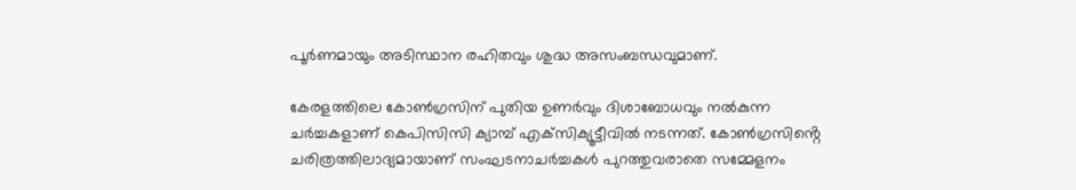പൂര്‍ണമായും അടിസ്ഥാന രഹിതവും ശുദ്ധ അസംബന്ധവുമാണ്.

കേരളത്തിലെ കോണ്‍ഗ്രസിന് പുതിയ ഉണര്‍വും ദിശാബോധവും നല്‍കുന്ന ചര്‍ച്ചകളാണ് കെപിസിസി ക്യാമ്പ് എക്‌സിക്യൂട്ടീവിൽ നടന്നത്. കോണ്‍ഗ്രസിൻ്റെ ചരിത്രത്തിലാദ്യമായാണ് സംഘടനാചര്‍ച്ചകള്‍ പുറത്തുവരാതെ സമ്മേളനം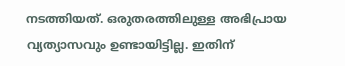നടത്തിയത്. ഒരുതരത്തിലുള്ള അഭിപ്രായ വ്യത്യാസവും ഉണ്ടായിട്ടില്ല. ഇതിന്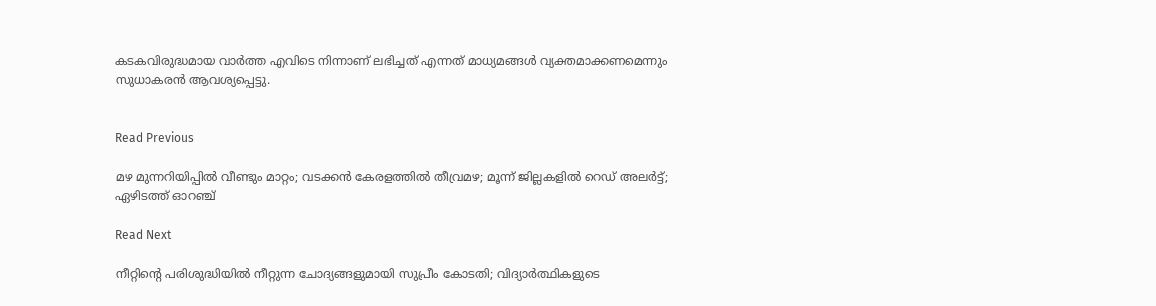കടകവിരുദ്ധമായ വാര്‍ത്ത എവിടെ നിന്നാണ് ലഭിച്ചത് എന്നത് മാധ്യമങ്ങള്‍ വ്യക്തമാക്കണമെന്നും സുധാകരന്‍ ആവശ്യപ്പെട്ടു.


Read Previous

മഴ മുന്നറിയിപ്പില്‍ വീണ്ടും മാറ്റം; വടക്കന്‍ കേരളത്തില്‍ തീവ്രമഴ; മൂന്ന് ജില്ലകളില്‍ റെഡ് അലര്‍ട്ട്; ഏഴിടത്ത് ഓറഞ്ച്

Read Next

നീറ്റിന്‍റെ പരിശുദ്ധിയില്‍ നീറ്റുന്ന ചോദ്യങ്ങളുമായി സുപ്രീം കോടതി; വിദ്യാര്‍ത്ഥികളുടെ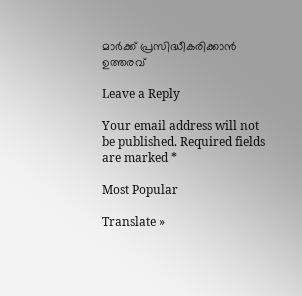മാര്‍ക്ക് പ്രസിദ്ധീകരിക്കാന്‍ ഉത്തരവ്

Leave a Reply

Your email address will not be published. Required fields are marked *

Most Popular

Translate »